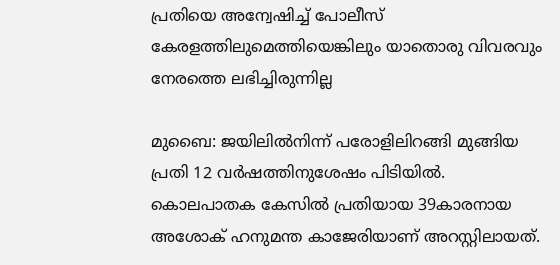പ്രതിയെ അന്വേഷിച്ച് പോലീസ് കേരളത്തിലുമെത്തിയെങ്കിലും യാതൊരു വിവരവും നേരത്തെ ലഭിച്ചിരുന്നില്ല

മുബൈ: ജയിലില്‍നിന്ന് പരോളിലിറങ്ങി മുങ്ങിയ പ്രതി 12 വര്‍ഷത്തിനുശേഷം പിടിയില്‍. കൊലപാതക കേസില്‍ പ്രതിയായ 39കാരനായ അശോക് ഹനുമന്ത കാജേരിയാണ് അറസ്റ്റിലായത്.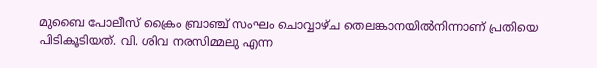മുബൈ പോലീസ് ക്രൈം ബ്രാഞ്ച് സംഘം ചൊവ്വാഴ്ച തെലങ്കാനയില്‍നിന്നാണ് പ്രതിയെ പിടികൂടിയത്. വി. ശിവ നരസിമ്മലു എന്ന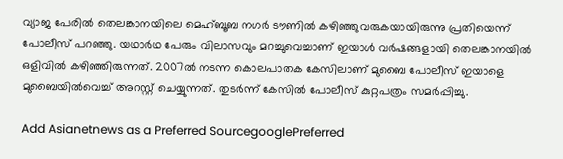വ്യാജ പേരില്‍ തെലങ്കാനയിലെ മെഹ്ബൂബ നഗര്‍ ടൗണില്‍ കഴിഞ്ഞുവരുകയായിരുന്നു പ്രതിയെന്ന് പോലീസ് പറഞ്ഞു. യഥാര്‍ഥ പേരും വിലാസവും മറച്ചുവെച്ചാണ് ഇയാള്‍ വര്‍ഷങ്ങളായി തെലങ്കാനയില്‍ ഒളിവില്‍ കഴിഞ്ഞിരുന്നത്. 2007ല്‍ നടന്ന കൊലപാതക കേസിലാണ് മുബൈ പോലീസ് ഇയാളെ മുബൈയില്‍വെച്ച് അറസ്റ്റ് ചെയ്യുന്നത്. തുടര്‍ന്ന് കേസില്‍ പോലീസ് കുറ്റപത്രം സമര്‍പ്പിച്ചു.

Add Asianetnews as a Preferred SourcegooglePreferred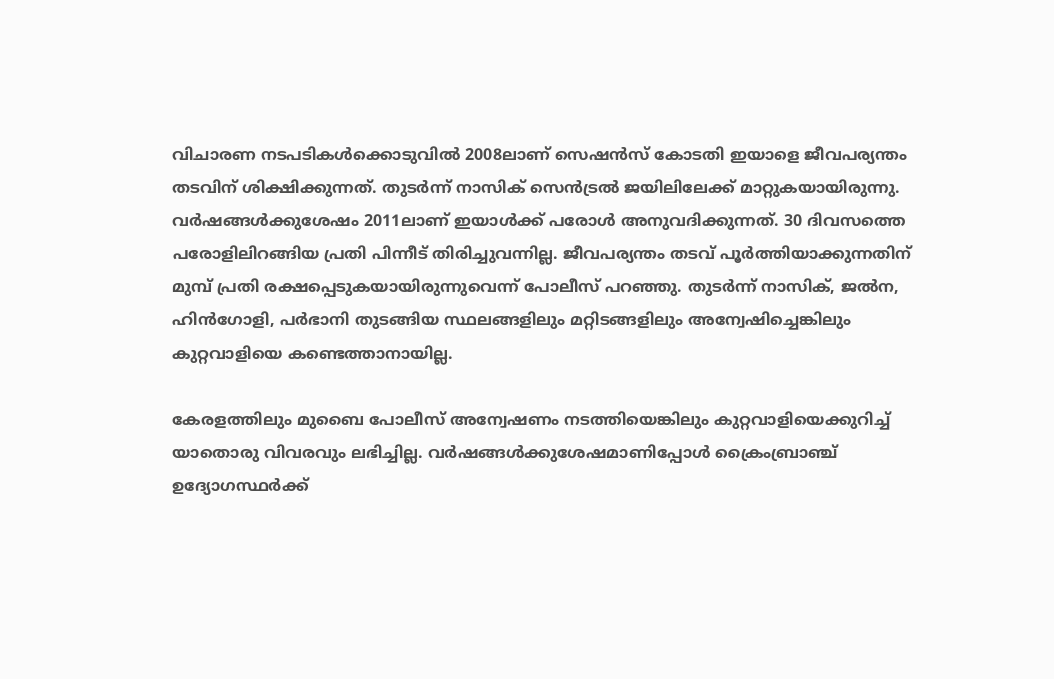വിചാരണ നടപടികള്‍ക്കൊടുവില്‍ 2008ലാണ് സെഷന്‍സ് കോടതി ഇയാളെ ജീവപര്യന്തം തടവിന് ശിക്ഷിക്കുന്നത്. തുടര്‍ന്ന് നാസിക് സെന്‍ട്രല്‍ ജയിലിലേക്ക് മാറ്റുകയായിരുന്നു. വര്‍ഷങ്ങള്‍ക്കുശേഷം 2011ലാണ് ഇയാള്‍ക്ക് പരോള്‍ അനുവദിക്കുന്നത്. 30 ദിവസത്തെ പരോളിലിറങ്ങിയ പ്രതി പിന്നീട് തിരിച്ചുവന്നില്ല. ജീവപര്യന്തം തടവ് പൂര്‍ത്തിയാക്കുന്നതിന് മുമ്പ് പ്രതി രക്ഷപ്പെടുകയായിരുന്നുവെന്ന് പോലീസ് പറഞ്ഞു. തുടര്‍ന്ന് നാസിക്, ജല്‍ന, ഹിന്‍ഗോളി, പര്‍ഭാനി തുടങ്ങിയ സ്ഥലങ്ങളിലും മറ്റിടങ്ങളിലും അന്വേഷിച്ചെങ്കിലും കുറ്റവാളിയെ കണ്ടെത്താനായില്ല.

കേരളത്തിലും മുബൈ പോലീസ് അന്വേഷണം നടത്തിയെങ്കിലും കുറ്റവാളിയെക്കുറിച്ച് യാതൊരു വിവരവും ലഭിച്ചില്ല. വര്‍ഷങ്ങള്‍ക്കുശേഷമാണിപ്പോള്‍ ക്രൈംബ്രാഞ്ച് ഉദ്യോഗസ്ഥര്‍ക്ക്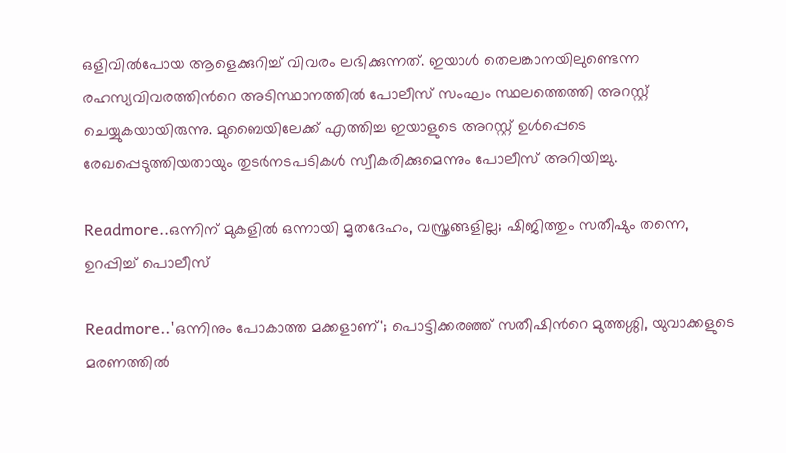ഒളിവില്‍പോയ ആളെക്കുറിച്ച് വിവരം ലഭിക്കുന്നത്. ഇയാള്‍ തെലങ്കാനയിലുണ്ടെന്ന രഹസ്യവിവരത്തിന്‍റെ അടിസ്ഥാനത്തില്‍ പോലീസ് സംഘം സ്ഥലത്തെത്തി അറസ്റ്റ് ചെയ്യുകയായിരുന്നു. മുബൈയിലേക്ക് എത്തിച്ച ഇയാളുടെ അറസ്റ്റ് ഉള്‍പ്പെടെ രേഖപ്പെടുത്തിയതായും തുടര്‍നടപടികള്‍ സ്വീകരിക്കുമെന്നും പോലീസ് അറിയിച്ചു.

Readmore..ഒന്നിന് മുകളില്‍ ഒന്നായി മൃതദേഹം, വസ്ത്രങ്ങളില്ല; ഷിജിത്തും സതീഷും തന്നെ, ഉറപ്പിച്ച് പൊലീസ്

Readmore..'ഒന്നിനും പോകാത്ത മക്കളാണ്'; പൊട്ടിക്കരഞ്ഞ് സതീഷിന്‍റെ മുത്തശ്ശി, യുവാക്കളുടെ മരണത്തിൽ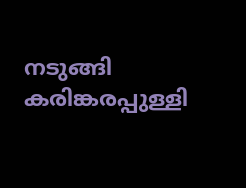നടുങ്ങി കരിങ്കരപ്പുള്ളി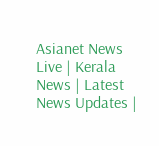Asianet News Live | Kerala News | Latest News Updates |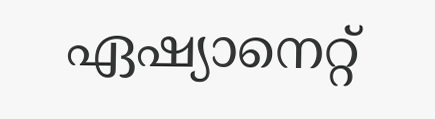ഏഷ്യാനെറ്റ്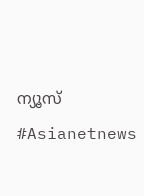ന്യൂസ് #Asianetnews